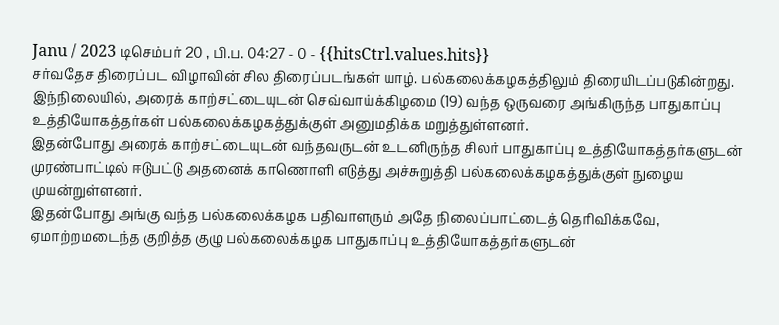Janu / 2023 டிசெம்பர் 20 , பி.ப. 04:27 - 0 - {{hitsCtrl.values.hits}}
சர்வதேச திரைப்பட விழாவின் சில திரைப்படங்கள் யாழ். பல்கலைக்கழகத்திலும் திரையிடப்படுகின்றது. இந்நிலையில், அரைக் காற்சட்டையுடன் செவ்வாய்க்கிழமை (19) வந்த ஒருவரை அங்கிருந்த பாதுகாப்பு உத்தியோகத்தர்கள் பல்கலைக்கழகத்துக்குள் அனுமதிக்க மறுத்துள்ளனர்.
இதன்போது அரைக் காற்சட்டையுடன் வந்தவருடன் உடனிருந்த சிலர் பாதுகாப்பு உத்தியோகத்தர்களுடன் முரண்பாட்டில் ஈடுபட்டு அதனைக் காணொளி எடுத்து அச்சுறுத்தி பல்கலைக்கழகத்துக்குள் நுழைய முயன்றுள்ளனர்.
இதன்போது அங்கு வந்த பல்கலைக்கழக பதிவாளரும் அதே நிலைப்பாட்டைத் தெரிவிக்கவே, ஏமாற்றமடைந்த குறித்த குழு பல்கலைக்கழக பாதுகாப்பு உத்தியோகத்தர்களுடன்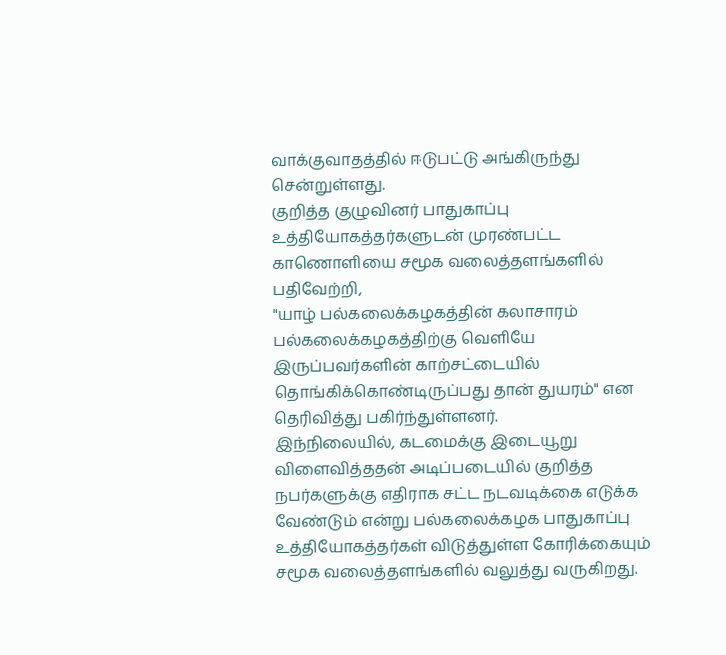வாக்குவாதத்தில் ஈடுபட்டு அங்கிருந்து சென்றுள்ளது.
குறித்த குழுவினர் பாதுகாப்பு உத்தியோகத்தர்களுடன் முரண்பட்ட காணொளியை சமூக வலைத்தளங்களில் பதிவேற்றி,
"யாழ் பல்கலைக்கழகத்தின் கலாசாரம் பல்கலைக்கழகத்திற்கு வெளியே இருப்பவர்களின் காற்சட்டையில் தொங்கிக்கொண்டிருப்பது தான் துயரம்" என தெரிவித்து பகிர்ந்துள்ளனர்.
இந்நிலையில், கடமைக்கு இடையூறு விளைவித்ததன் அடிப்படையில் குறித்த நபர்களுக்கு எதிராக சட்ட நடவடிக்கை எடுக்க வேண்டும் என்று பல்கலைக்கழக பாதுகாப்பு உத்தியோகத்தர்கள் விடுத்துள்ள கோரிக்கையும் சமூக வலைத்தளங்களில் வலுத்து வருகிறது.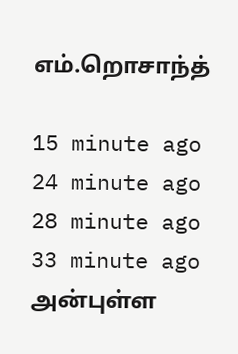எம்.றொசாந்த்

15 minute ago
24 minute ago
28 minute ago
33 minute ago
அன்புள்ள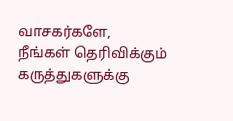வாசகர்களே,
நீங்கள் தெரிவிக்கும் கருத்துகளுக்கு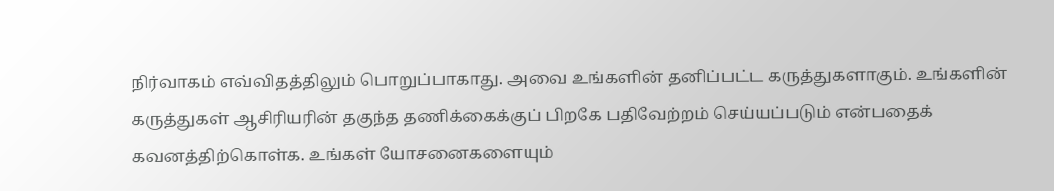நிர்வாகம் எவ்விதத்திலும் பொறுப்பாகாது. அவை உங்களின் தனிப்பட்ட கருத்துகளாகும். உங்களின் கருத்துகள் ஆசிரியரின் தகுந்த தணிக்கைக்குப் பிறகே பதிவேற்றம் செய்யப்படும் என்பதைக் கவனத்திற்கொள்க. உங்கள் யோசனைகளையும்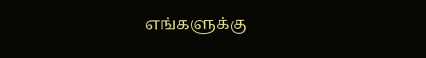எங்களுக்கு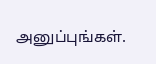அனுப்புங்கள்.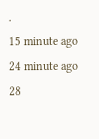.
15 minute ago
24 minute ago
28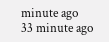minute ago
33 minute ago